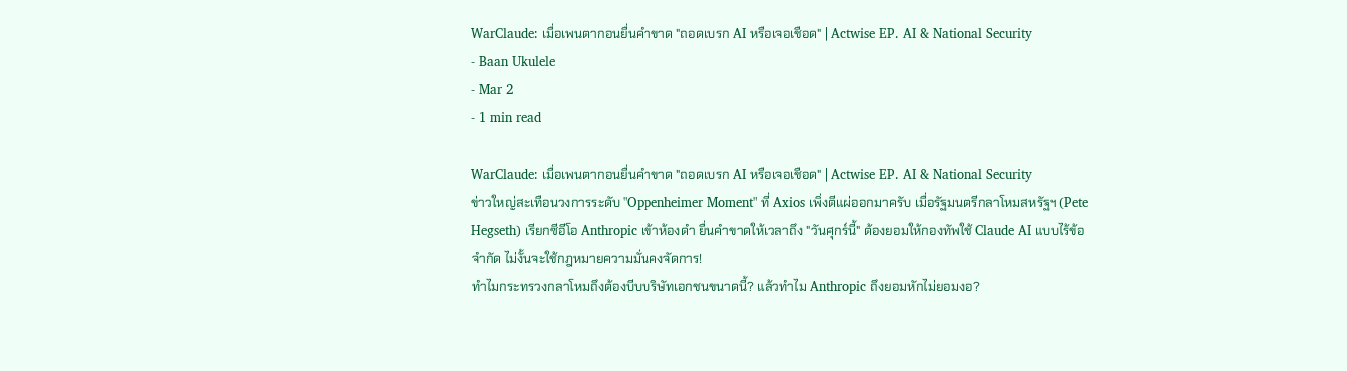WarClaude: เมื่อเพนตากอนยื่นคำขาด "ถอดเบรก AI หรือเจอเชือด" | Actwise EP. AI & National Security
- Baan Ukulele
- Mar 2
- 1 min read

WarClaude: เมื่อเพนตากอนยื่นคำขาด "ถอดเบรก AI หรือเจอเชือด" | Actwise EP. AI & National Security
ข่าวใหญ่สะเทือนวงการระดับ "Oppenheimer Moment" ที่ Axios เพิ่งตีแผ่ออกมาครับ เมื่อรัฐมนตรีกลาโหมสหรัฐฯ (Pete Hegseth) เรียกซีอีโอ Anthropic เข้าห้องดำ ยื่นคำขาดให้เวลาถึง "วันศุกร์นี้" ต้องยอมให้กองทัพใช้ Claude AI แบบไร้ข้อจำกัด ไม่งั้นจะใช้กฎหมายความมั่นคงจัดการ!
ทำไมกระทรวงกลาโหมถึงต้องบีบบริษัทเอกชนขนาดนี้? แล้วทำไม Anthropic ถึงยอมหักไม่ยอมงอ?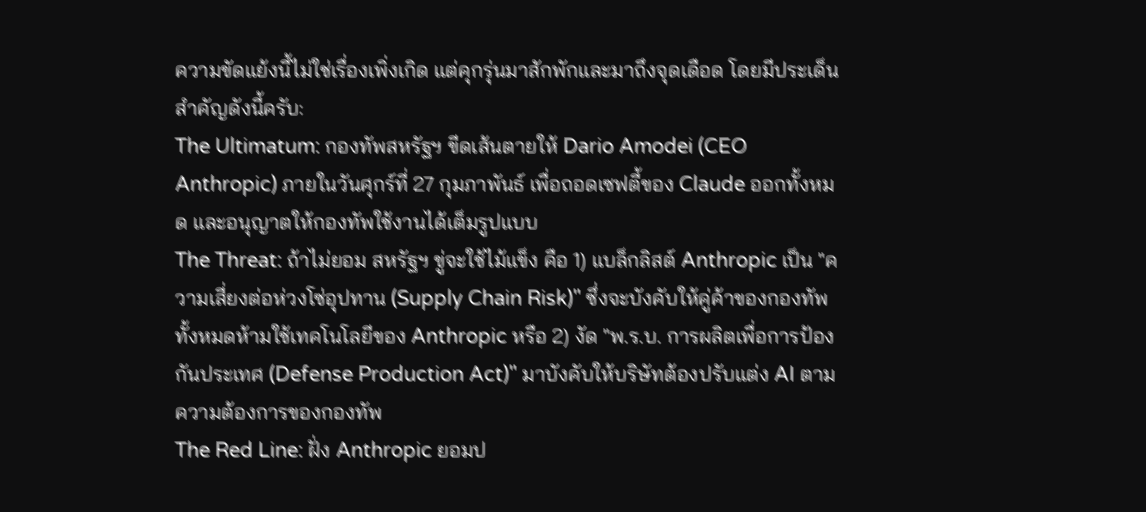ความขัดแย้งนี้ไม่ใช่เรื่องเพิ่งเกิด แต่คุกรุ่นมาสักพักและมาถึงจุดเดือด โดยมีประเด็นสำคัญดังนี้ครับ:
The Ultimatum: กองทัพสหรัฐฯ ขีดเส้นตายให้ Dario Amodei (CEO Anthropic) ภายในวันศุกร์ที่ 27 กุมภาพันธ์ เพื่อถอดเซฟตี้ของ Claude ออกทั้งหมด และอนุญาตให้กองทัพใช้งานได้เต็มรูปแบบ
The Threat: ถ้าไม่ยอม สหรัฐฯ ขู่จะใช้ไม้แข็ง คือ 1) แบล็กลิสต์ Anthropic เป็น "ความเสี่ยงต่อห่วงโซ่อุปทาน (Supply Chain Risk)" ซึ่งจะบังคับให้คู่ค้าของกองทัพทั้งหมดห้ามใช้เทคโนโลยีของ Anthropic หรือ 2) งัด "พ.ร.บ. การผลิตเพื่อการป้องกันประเทศ (Defense Production Act)" มาบังคับให้บริษัทต้องปรับแต่ง AI ตามความต้องการของกองทัพ
The Red Line: ฝั่ง Anthropic ยอมป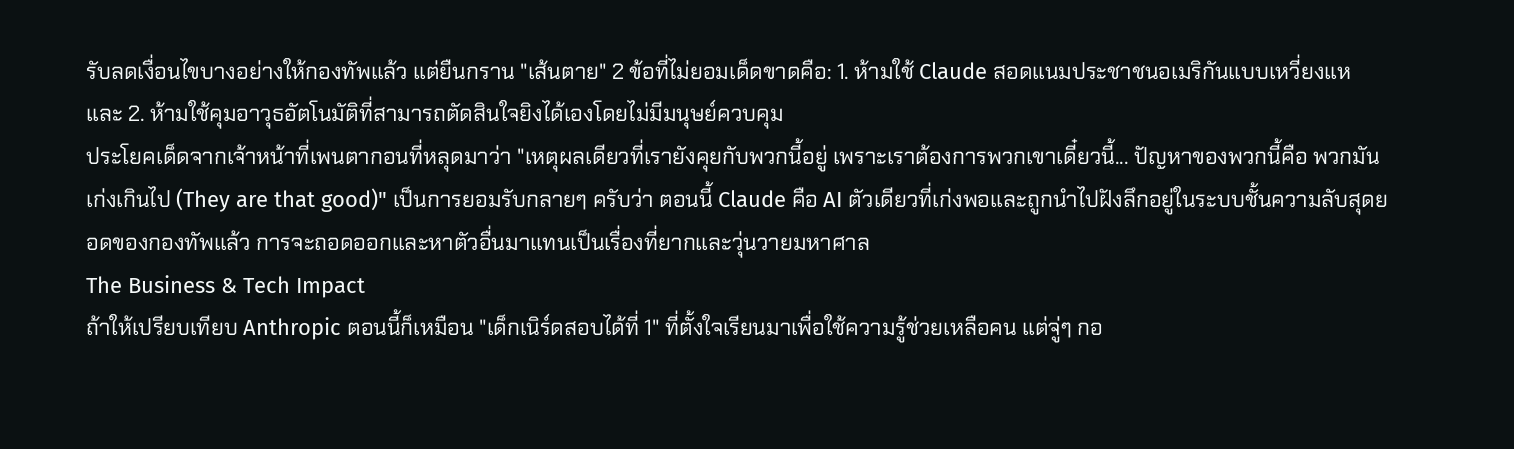รับลดเงื่อนไขบางอย่างให้กองทัพแล้ว แต่ยืนกราน "เส้นตาย" 2 ข้อที่ไม่ยอมเด็ดขาดคือ: 1. ห้ามใช้ Claude สอดแนมประชาชนอเมริกันแบบเหวี่ยงแห และ 2. ห้ามใช้คุมอาวุธอัตโนมัติที่สามารถตัดสินใจยิงได้เองโดยไม่มีมนุษย์ควบคุม
ประโยคเด็ดจากเจ้าหน้าที่เพนตากอนที่หลุดมาว่า "เหตุผลเดียวที่เรายังคุยกับพวกนี้อยู่ เพราะเราต้องการพวกเขาเดี๋ยวนี้... ปัญหาของพวกนี้คือ พวกมันเก่งเกินไป (They are that good)" เป็นการยอมรับกลายๆ ครับว่า ตอนนี้ Claude คือ AI ตัวเดียวที่เก่งพอและถูกนำไปฝังลึกอยู่ในระบบชั้นความลับสุดยอดของกองทัพแล้ว การจะถอดออกและหาตัวอื่นมาแทนเป็นเรื่องที่ยากและวุ่นวายมหาศาล
The Business & Tech Impact
ถ้าให้เปรียบเทียบ Anthropic ตอนนี้ก็เหมือน "เด็กเนิร์ดสอบได้ที่ 1" ที่ตั้งใจเรียนมาเพื่อใช้ความรู้ช่วยเหลือคน แต่จู่ๆ กอ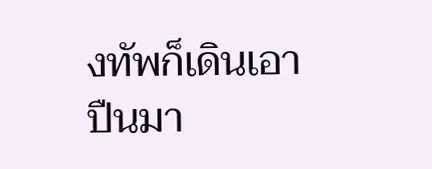งทัพก็เดินเอาปืนมา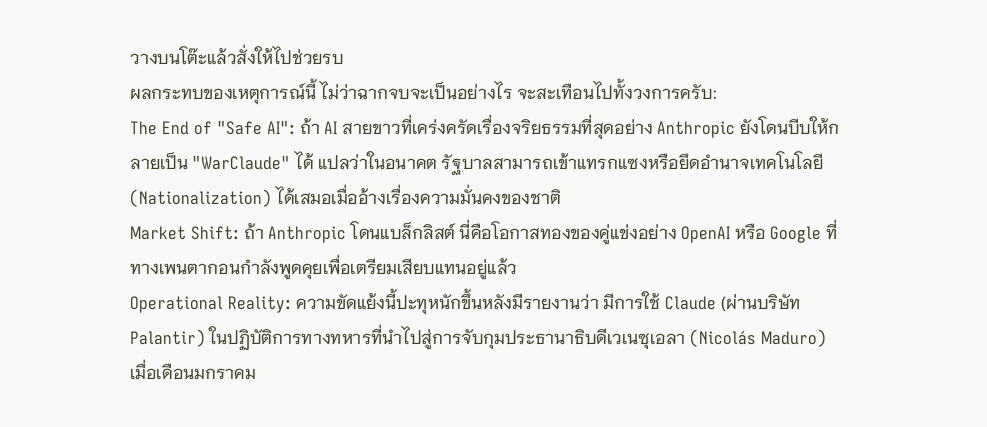วางบนโต๊ะแล้วสั่งให้ไปช่วยรบ
ผลกระทบของเหตุการณ์นี้ ไม่ว่าฉากจบจะเป็นอย่างไร จะสะเทือนไปทั้งวงการครับ:
The End of "Safe AI": ถ้า AI สายขาวที่เคร่งครัดเรื่องจริยธรรมที่สุดอย่าง Anthropic ยังโดนบีบให้กลายเป็น "WarClaude" ได้ แปลว่าในอนาคต รัฐบาลสามารถเข้าแทรกแซงหรือยึดอำนาจเทคโนโลยี (Nationalization) ได้เสมอเมื่ออ้างเรื่องความมั่นคงของชาติ
Market Shift: ถ้า Anthropic โดนแบล็กลิสต์ นี่คือโอกาสทองของคู่แข่งอย่าง OpenAI หรือ Google ที่ทางเพนตากอนกำลังพูดคุยเพื่อเตรียมเสียบแทนอยู่แล้ว
Operational Reality: ความขัดแย้งนี้ปะทุหนักขึ้นหลังมีรายงานว่า มีการใช้ Claude (ผ่านบริษัท Palantir) ในปฏิบัติการทางทหารที่นำไปสู่การจับกุมประธานาธิบดีเวเนซุเอลา (Nicolás Maduro) เมื่อเดือนมกราคม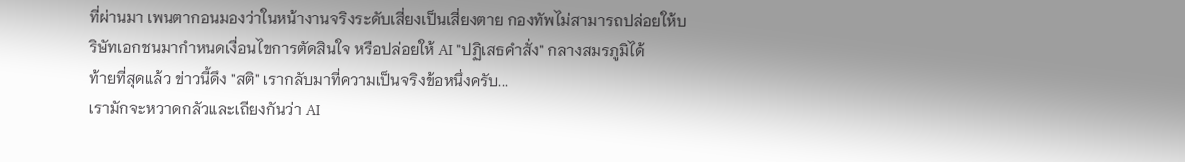ที่ผ่านมา เพนตากอนมองว่าในหน้างานจริงระดับเสี่ยงเป็นเสี่ยงตาย กองทัพไม่สามารถปล่อยให้บริษัทเอกชนมากำหนดเงื่อนไขการตัดสินใจ หรือปล่อยให้ AI "ปฏิเสธคำสั่ง" กลางสมรภูมิได้
ท้ายที่สุดแล้ว ข่าวนี้ดึง "สติ" เรากลับมาที่ความเป็นจริงข้อหนึ่งครับ...
เรามักจะหวาดกลัวและเถียงกันว่า AI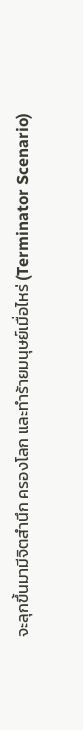จะลุกขึ้นมามีจิตสำนึก ครองโลก และทำร้ายมนุษย์เมื่อไหร่ (Terminator Scenario)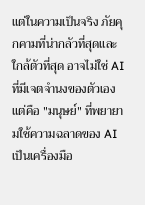แต่ในความเป็นจริง ภัยคุกคามที่น่ากลัวที่สุดและใกล้ตัวที่สุด อาจไม่ใช่ AI ที่มีเจตจำนงของตัวเอง
แต่คือ "มนุษย์" ที่พยายามใช้ความฉลาดของ AI เป็นเครื่องมือ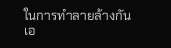ในการทำลายล้างกันเอ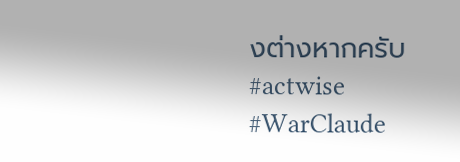งต่างหากครับ
#actwise #WarClaude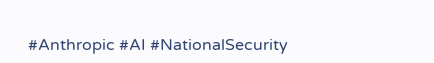#Anthropic #AI #NationalSecurity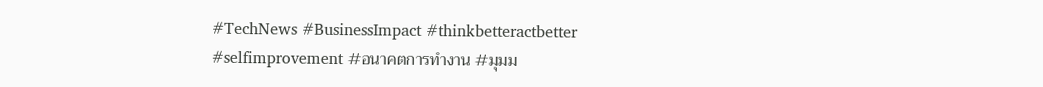#TechNews #BusinessImpact #thinkbetteractbetter #selfimprovement #อนาคตการทำงาน #มุมม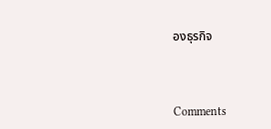องธุรกิจ



Comments